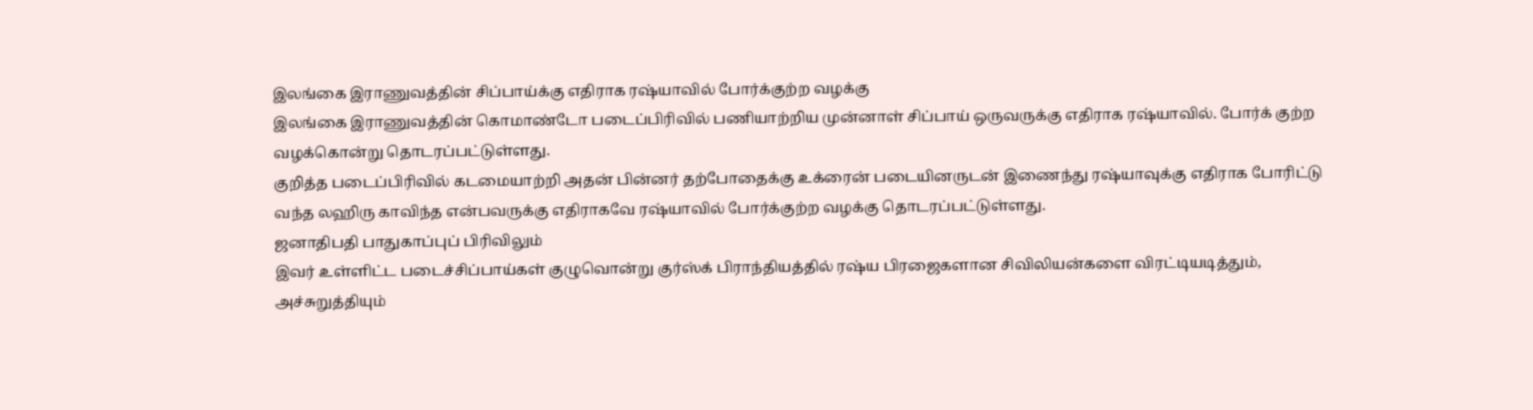இலங்கை இராணுவத்தின் சிப்பாய்க்கு எதிராக ரஷ்யாவில் போர்க்குற்ற வழக்கு
இலங்கை இராணுவத்தின் கொமாண்டோ படைப்பிரிவில் பணியாற்றிய முன்னாள் சிப்பாய் ஒருவருக்கு எதிராக ரஷ்யாவில். போர்க் குற்ற வழக்கொன்று தொடரப்பட்டுள்ளது.
குறித்த படைப்பிரிவில் கடமையாற்றி அதன் பின்னர் தற்போதைக்கு உக்ரைன் படையினருடன் இணைந்து ரஷ்யாவுக்கு எதிராக போரிட்டு வந்த லஹிரு காவிந்த என்பவருக்கு எதிராகவே ரஷ்யாவில் போர்க்குற்ற வழக்கு தொடரப்பட்டுள்ளது.
ஜனாதிபதி பாதுகாப்புப் பிரிவிலும்
இவர் உள்ளிட்ட படைச்சிப்பாய்கள் குழுவொன்று குர்ஸ்க் பிராந்தியத்தில் ரஷ்ய பிரஜைகளான சிவிலியன்களை விரட்டியடித்தும், அச்சுறுத்தியும்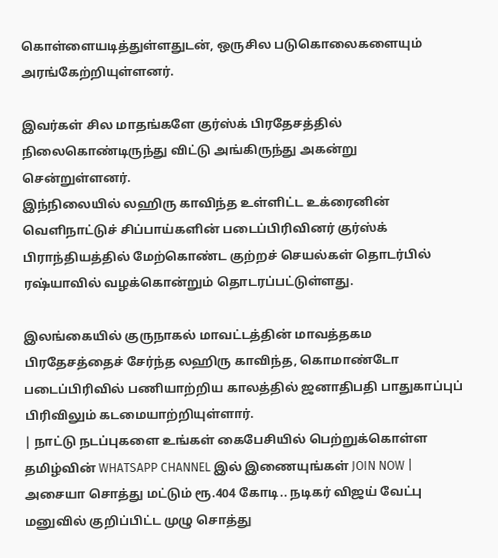கொள்ளையடித்துள்ளதுடன், ஒருசில படுகொலைகளையும் அரங்கேற்றியுள்ளனர்.

இவர்கள் சில மாதங்களே குர்ஸ்க் பிரதேசத்தில் நிலைகொண்டிருந்து விட்டு அங்கிருந்து அகன்று சென்றுள்ளனர்.
இந்நிலையில் லஹிரு காவிந்த உள்ளிட்ட உக்ரைனின் வெளிநாட்டுச் சிப்பாய்களின் படைப்பிரிவினர் குர்ஸ்க் பிராந்தியத்தில் மேற்கொண்ட குற்றச் செயல்கள் தொடர்பில் ரஷ்யாவில் வழக்கொன்றும் தொடரப்பட்டுள்ளது.

இலங்கையில் குருநாகல் மாவட்டத்தின் மாவத்தகம பிரதேசத்தைச் சேர்ந்த லஹிரு காவிந்த, கொமாண்டோ படைப்பிரிவில் பணியாற்றிய காலத்தில் ஜனாதிபதி பாதுகாப்புப் பிரிவிலும் கடமையாற்றியுள்ளார்.
| நாட்டு நடப்புகளை உங்கள் கைபேசியில் பெற்றுக்கொள்ள தமிழ்வின் WHATSAPP CHANNEL இல் இணையுங்கள் JOIN NOW |
அசையா சொத்து மட்டும் ரூ.404 கோடி.. நடிகர் விஜய் வேட்பு மனுவில் குறிப்பிட்ட முழு சொத்து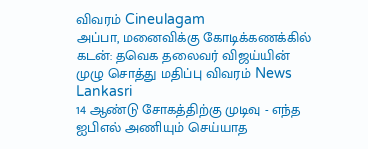விவரம் Cineulagam
அப்பா, மனைவிக்கு கோடிக்கணக்கில் கடன்: தவெக தலைவர் விஜய்யின் முழு சொத்து மதிப்பு விவரம் News Lankasri
14 ஆண்டு சோகத்திற்கு முடிவு - எந்த ஐபிஎல் அணியும் செய்யாத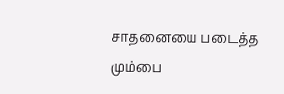சாதனையை படைத்த மும்பை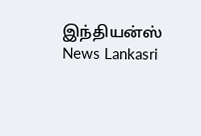இந்தியன்ஸ் News Lankasri